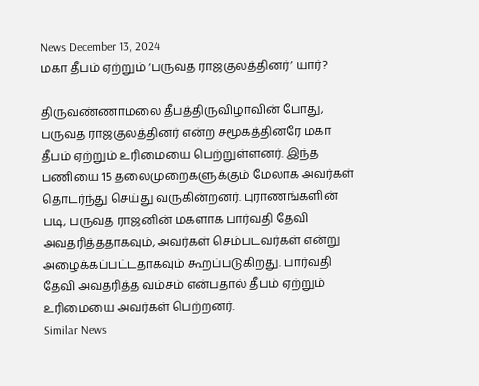News December 13, 2024
மகா தீபம் ஏற்றும் ‘பருவத ராஜகுலத்தினர்’ யார்?

திருவண்ணாமலை தீபத்திருவிழாவின் போது, பருவத ராஜகுலத்தினர் என்ற சமூகத்தினரே மகா தீபம் ஏற்றும் உரிமையை பெற்றுள்ளனர். இந்த பணியை 15 தலைமுறைகளுக்கும் மேலாக அவர்கள் தொடர்ந்து செய்து வருகின்றனர். புராணங்களின் படி, பருவத ராஜனின் மகளாக பார்வதி தேவி அவதரித்ததாகவும், அவர்கள் செம்படவர்கள் என்று அழைக்கப்பட்டதாகவும் கூறப்படுகிறது. பார்வதி தேவி அவதரித்த வம்சம் என்பதால் தீபம் ஏற்றும் உரிமையை அவர்கள் பெற்றனர்.
Similar News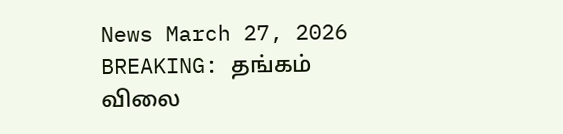News March 27, 2026
BREAKING: தங்கம் விலை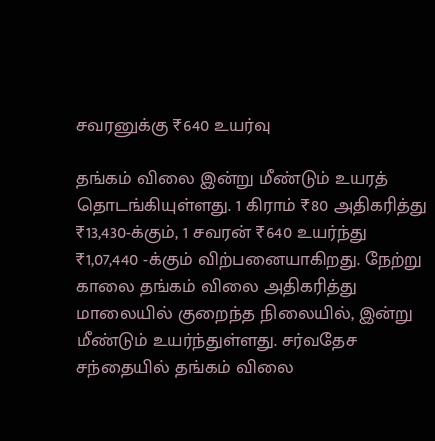சவரனுக்கு ₹640 உயர்வு

தங்கம் விலை இன்று மீண்டும் உயரத் தொடங்கியுள்ளது. 1 கிராம் ₹80 அதிகரித்து ₹13,430-க்கும், 1 சவரன் ₹640 உயர்ந்து ₹1,07,440 -க்கும் விற்பனையாகிறது. நேற்று காலை தங்கம் விலை அதிகரித்து மாலையில் குறைந்த நிலையில், இன்று மீண்டும் உயர்ந்துள்ளது. சர்வதேச சந்தையில் தங்கம் விலை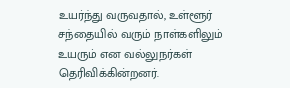உயர்ந்து வருவதால், உள்ளூர் சந்தையில் வரும் நாள்களிலும் உயரும் என வல்லுநர்கள் தெரிவிக்கின்றனர்.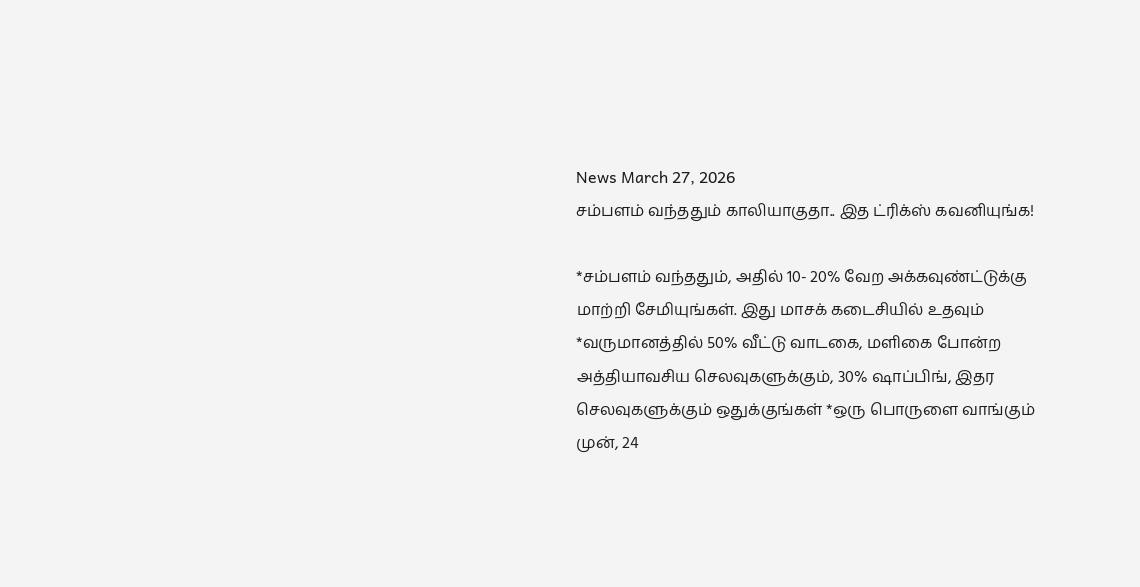News March 27, 2026
சம்பளம் வந்ததும் காலியாகுதா.. இத ட்ரிக்ஸ் கவனியுங்க!

*சம்பளம் வந்ததும், அதில் 10- 20% வேற அக்கவுண்ட்டுக்கு மாற்றி சேமியுங்கள். இது மாசக் கடைசியில் உதவும் *வருமானத்தில் 50% வீட்டு வாடகை, மளிகை போன்ற அத்தியாவசிய செலவுகளுக்கும், 30% ஷாப்பிங், இதர செலவுகளுக்கும் ஒதுக்குங்கள் *ஒரு பொருளை வாங்கும் முன், 24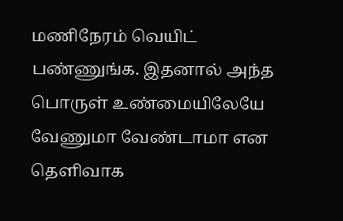மணிநேரம் வெயிட் பண்ணுங்க. இதனால் அந்த பொருள் உண்மையிலேயே வேணுமா வேண்டாமா என தெளிவாக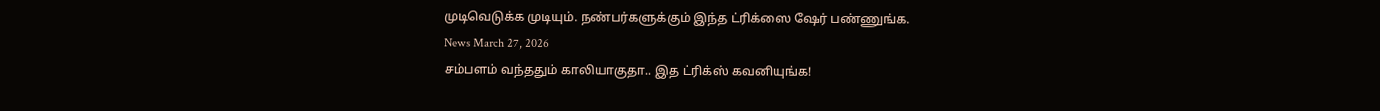முடிவெடுக்க முடியும். நண்பர்களுக்கும் இந்த ட்ரிக்ஸை ஷேர் பண்ணுங்க.
News March 27, 2026
சம்பளம் வந்ததும் காலியாகுதா.. இத ட்ரிக்ஸ் கவனியுங்க!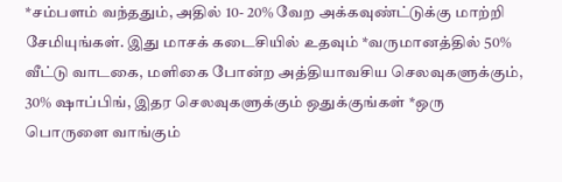*சம்பளம் வந்ததும், அதில் 10- 20% வேற அக்கவுண்ட்டுக்கு மாற்றி சேமியுங்கள். இது மாசக் கடைசியில் உதவும் *வருமானத்தில் 50% வீட்டு வாடகை, மளிகை போன்ற அத்தியாவசிய செலவுகளுக்கும், 30% ஷாப்பிங், இதர செலவுகளுக்கும் ஒதுக்குங்கள் *ஒரு பொருளை வாங்கும்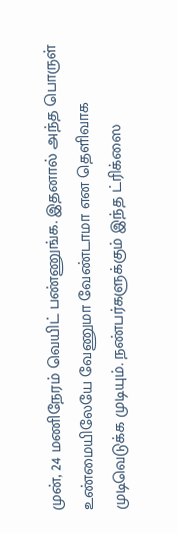முன், 24 மணிநேரம் வெயிட் பண்ணுங்க. இதனால் அந்த பொருள் உண்மையிலேயே வேணுமா வேண்டாமா என தெளிவாக முடிவெடுக்க முடியும். நண்பர்களுக்கும் இந்த ட்ரிக்ஸை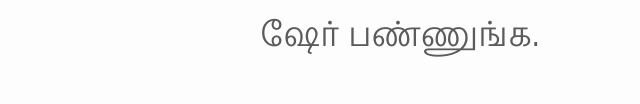ஷேர் பண்ணுங்க.